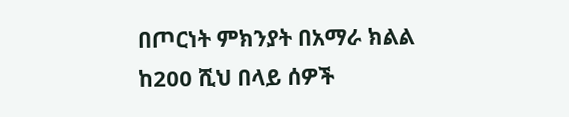በጦርነት ምክንያት በአማራ ክልል ከ200 ሺህ በላይ ሰዎች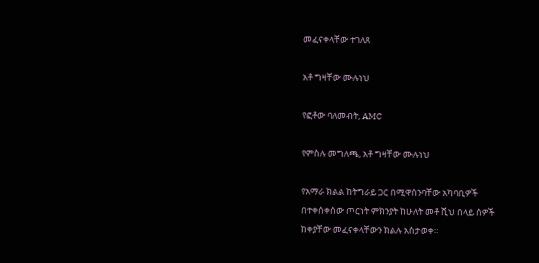መፈናቀላቸው ተገለጸ

አቶ ግዛቸው ሙሉነህ

የፎቶው ባለመብት, AMC

የምስሉ መግለጫ, አቶ ግዛቸው ሙሉነህ

የአማራ ክልል ከትግራይ ጋር በሚዋሰንባቸው አካባቢዎች በተቀሰቀሰው ጦርነት ምክንያት ከሁለት መቶ ሺህ በላይ ሰዎች ከቀያቸው መፈናቀላቸውን ክልሉ አስታወቀ።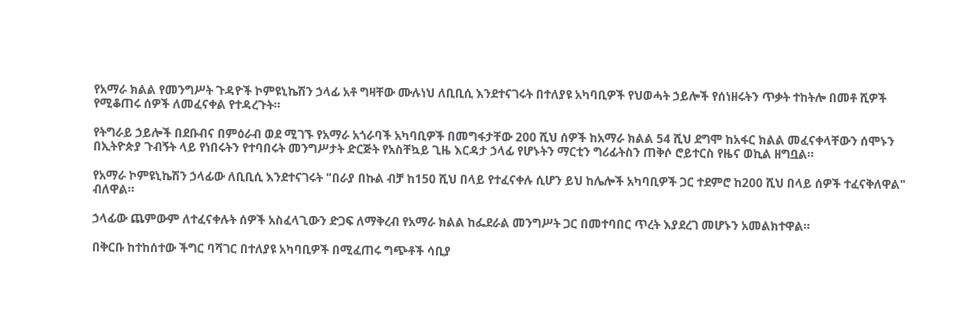የአማራ ክልል የመንግሥት ጉዳዮች ኮምዩኒኬሽን ኃላፊ አቶ ግዛቸው ሙሉነህ ለቢቢሲ እንደተናገሩት በተለያዩ አካባቢዎች የህወሓት ኃይሎች የሰነዘሩትን ጥቃት ተከትሎ በመቶ ሺዎች የሚቆጠሩ ሰዎች ለመፈናቀል የተዳረጉት።

የትግራይ ኃይሎች በደቡብና በምዕራብ ወደ ሚገኙ የአማራ አጎራባች አካባቢዎች በመግፋታቸው 200 ሺህ ሰዎች ከአማራ ክልል 54 ሺህ ደግሞ ከአፋር ክልል መፈናቀላቸውን ሰሞኑን በኢትዮጵያ ጉብኝት ላይ የነበሩትን የተባበሩት መንግሥታት ድርጅት የአስቸኳይ ጊዜ እርዳታ ኃላፊ የሆኑትን ማርቲን ግሪፊትስን ጠቅሶ ሮይተርስ የዜና ወኪል ዘግቧል።

የአማራ ኮምዩኒኬሽን ኃላፊው ለቢቢሲ እንደተናገሩት "በራያ በኩል ብቻ ከ150 ሺህ በላይ የተፈናቀሉ ሲሆን ይህ ከሌሎች አካባቢዎች ጋር ተደምሮ ከ200 ሺህ በላይ ሰዎች ተፈናቅለዋል" ብለዋል።

ኃላፊው ጨምውም ለተፈናቀሉት ሰዎች አስፈላጊውን ድጋፍ ለማቅረብ የአማራ ክልል ከፌደራል መንግሥት ጋር በመተባበር ጥረት እያደረገ መሆኑን አመልክተዋል።

በቅርቡ ከተከሰተው ችግር ባሻገር በተለያዩ አካባቢዎች በሚፈጠሩ ግጭቶች ሳቢያ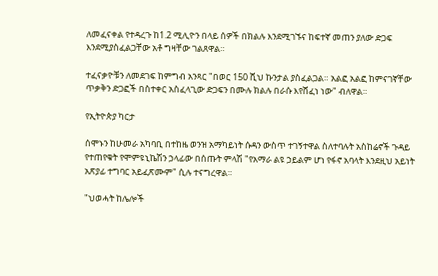ለመፈናቀል የተዳረጉ ከ1.2 ሚሊዮን በላይ ሰዎች በክልሉ እንደሚገኙና ከፍተኛ መጠን ያለው ድጋፍ እንደሚያስፈልጋቸው አቶ ግዛቸው ገልጸዋል።

ተፈናቃዮቹን ለመደገፍ ከምግብ አንጻር "በወር 150 ሺህ ኩንታል ያስፈልጋል። አልፎ አልፎ ከምናገኛቸው ጥቃቅን ድጋፎች በስተቀር አስፈላጊው ድጋፍን በሙሉ ክልሉ በራሱ እየሸፈነ ነው" ብለዋል።

የኢትዮጵያ ካርታ

ሰሞኑን ከሁመራ አካባቢ በተከዜ ወንዝ አማካይነት ሱዳን ውስጥ ተገኝተዋል ስለተባሉት አስከሬኖች ጉዳይ የተጠየቁት የሞምዩኒኬሽን ኃላፊው በሰጡት ምላሽ "የአማራ ልዩ ኃይልም ሆነ የፋኖ አባላት እንደዚህ አይነት አጽያፊ ተግባር አይፈጽሙም" ሲሉ ተናግረዋል።

"ህወሓት ከሌሎች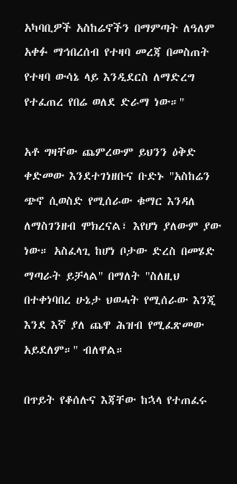አካባቢዎች አስከሬኖችን በማምጣት ለዓለም አቀፉ ማኅበረሰብ የተዛባ መረጃ በመስጠት የተዛባ ውሳኔ ላይ እንዲደርስ ለማድረግ የተፈጠረ የበሬ ወለደ ድራማ ነው።"

አቶ ግዛቸው ጨምረውም ይህንን ዕቅድ ቀድመው እንደተገነዘቡና ቡድኑ "አስከሬን ጭኖ ሲወስድ የሚሰራው ቁማር እንዳለ ለማስገንዘብ ሞክረናል፣ እየሆነ ያለውም ያው ነው። አስፈላጊ ከሆነ ቦታው ድረስ በመሄድ ማጣራት ይቻላል" በማለት "ስለዚህ በተቀነባበረ ሁኔታ ህወሓት የሚሰራው እንጂ እንደ እኛ ያለ ጨዋ ሕዝብ የሚፈጽመው አይደለም።" ብለዋል።

በጥይት የቆሰሉና እጃቸው ከኋላ የተጠፈሩ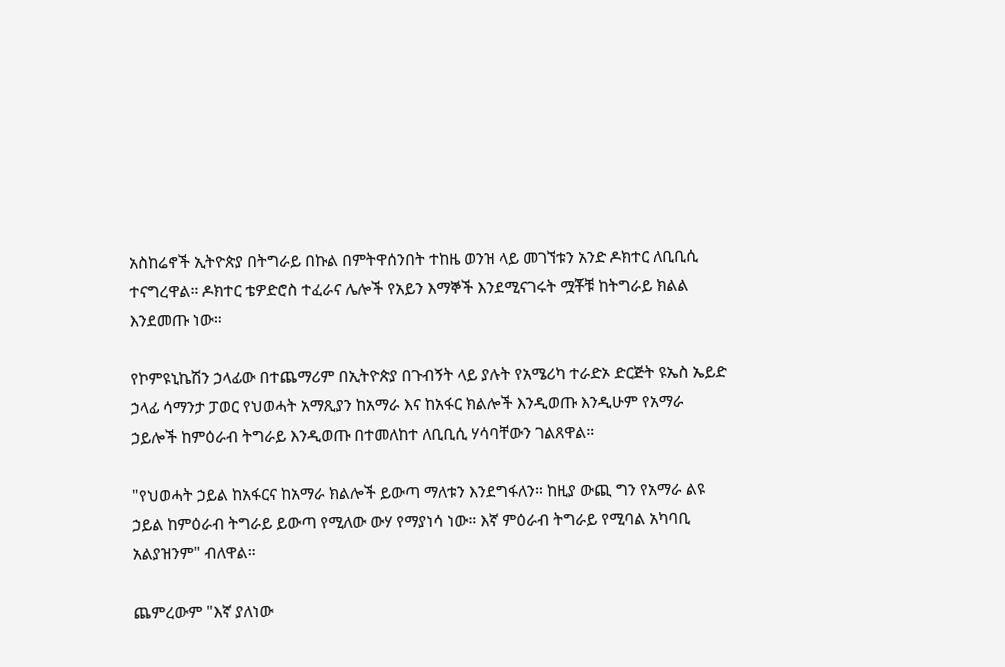አስከሬኖች ኢትዮጵያ በትግራይ በኩል በምትዋሰንበት ተከዜ ወንዝ ላይ መገኘቱን አንድ ዶክተር ለቢቢሲ ተናግረዋል። ዶክተር ቴዎድሮስ ተፈራና ሌሎች የአይን እማኞች እንደሚናገሩት ሟቾቹ ከትግራይ ክልል እንደመጡ ነው።

የኮምዩኒኬሽን ኃላፊው በተጨማሪም በኢትዮጵያ በጉብኝት ላይ ያሉት የአሜሪካ ተራድኦ ድርጅት ዩኤስ ኤይድ ኃላፊ ሳማንታ ፓወር የህወሓት አማጺያን ከአማራ እና ከአፋር ክልሎች እንዲወጡ እንዲሁም የአማራ ኃይሎች ከምዕራብ ትግራይ እንዲወጡ በተመለከተ ለቢቢሲ ሃሳባቸውን ገልጸዋል።

"የህወሓት ኃይል ከአፋርና ከአማራ ክልሎች ይውጣ ማለቱን እንደግፋለን። ከዚያ ውጪ ግን የአማራ ልዩ ኃይል ከምዕራብ ትግራይ ይውጣ የሚለው ውሃ የማያነሳ ነው። እኛ ምዕራብ ትግራይ የሚባል አካባቢ አልያዝንም" ብለዋል።

ጨምረውም "እኛ ያለነው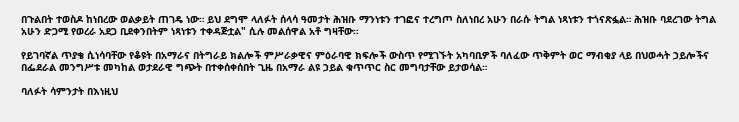በጉልበት ተወስዶ ከነበረው ወልቃይት ጠገዴ ነው። ይህ ደግሞ ላለፉት ሰላሳ ዓመታት ሕዝቡ ማንነቱን ተገፎና ተረግጦ ስለነበረ አሁን በራሱ ትግል ነጻነቱን ተጎናጽፏል። ሕዝቡ ባደረገው ትግል አሁን ድጋሚ የወረራ አደጋ ቢደቀንበትም ነጻነቱን ተቀዳጅቷል" ሲሉ መልሰዋል አቶ ግዛቸው።

የይገባኛል ጥያቄ ሲነሳባቸው የቆዩት በአማራና በትግራይ ክልሎች ምሥራቃዊና ምዕራባዊ ክፍሎች ውስጥ የሚገኙት አካባቢዎች ባለፈው ጥቅምት ወር ማብቂያ ላይ በህወሓት ኃይሎችና በፌደራል መንግሥቱ መካከል ወታደራዊ ግጭት በተቀሰቀሰበት ጊዜ በአማራ ልዩ ኃይል ቁጥጥር ስር መግባታቸው ይታወሳል።

ባለፉት ሳምንታት በእነዚህ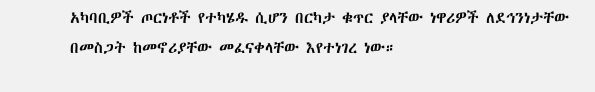አካባቢዎች ጦርነቶች የተካሄዱ ሲሆን በርካታ ቁጥር ያላቸው ነዋሪዎች ለደኅንነታቸው በመስጋት ከመኖሪያቸው መፈናቀላቸው እየተነገረ ነው።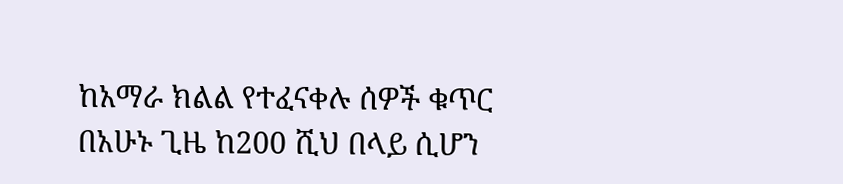ከአማራ ክልል የተፈናቀሉ ሰዎች ቁጥር በአሁኑ ጊዜ ከ200 ሺህ በላይ ሲሆን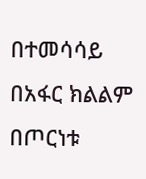በተመሳሳይ በአፋር ክልልም በጦርነቱ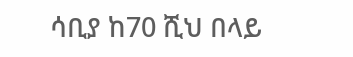ሳቢያ ከ70 ሺህ በላይ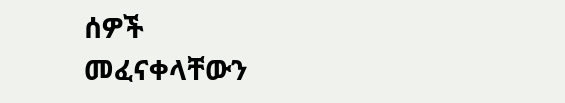ሰዎች መፈናቀላቸውን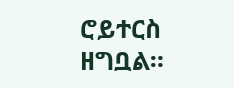ሮይተርስ ዘግቧል።